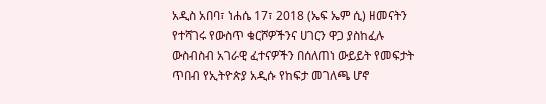አዲስ አበባ፣ ነሐሴ 17፣ 2018 (ኤፍ ኤም ሲ) ዘመናትን የተሻገሩ የውስጥ ቁርሾዎችንና ሀገርን ዋጋ ያስከፈሉ ውስብስብ አገራዊ ፈተናዎችን በሰለጠነ ውይይት የመፍታት ጥበብ የኢትዮጵያ አዲሱ የከፍታ መገለጫ ሆኖ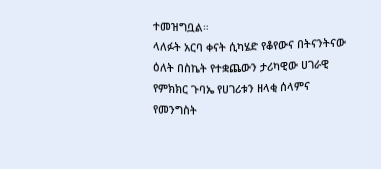ተመዝግቧል።
ላለፉት አርባ ቀናት ሲካሄድ የቆየውና በትናንትናው ዕለት በስኬት የተቋጨውን ታሪካዊው ሀገራዊ የምክክር ጉባኤ የሀገሪቱን ዘላቂ ሰላምና የመንግስት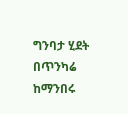ግንባታ ሂደት በጥንካሬ ከማንበሩ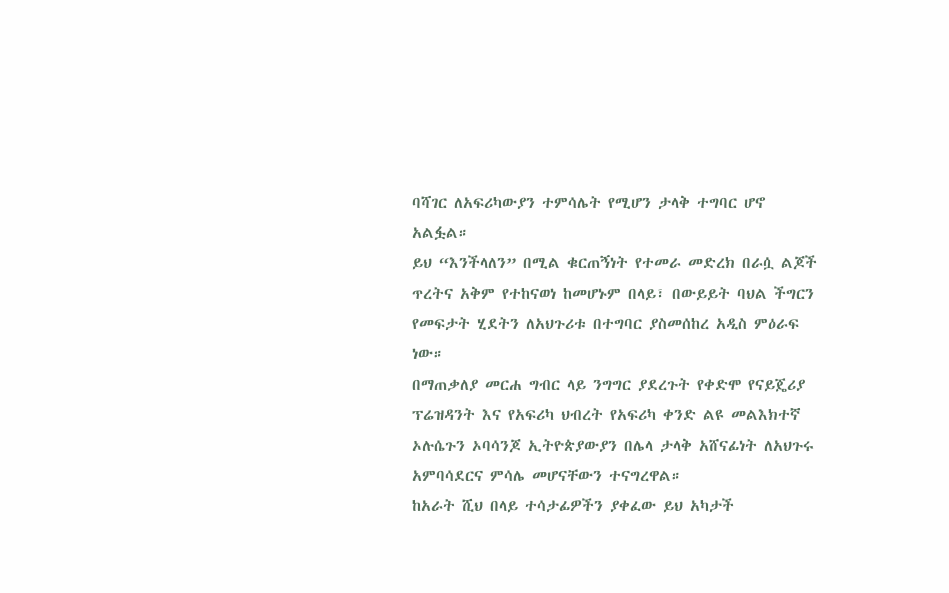ባሻገር ለአፍሪካውያን ተምሳሌት የሚሆን ታላቅ ተግባር ሆኖ አልፏል።
ይህ “እንችላለን” በሚል ቁርጠኝነት የተመራ መድረክ በራሷ ልጆች ጥረትና አቅም የተከናወነ ከመሆኑም በላይ፣ በውይይት ባህል ችግርን የመፍታት ሂደትን ለአህጉሪቱ በተግባር ያስመሰከረ አዲስ ምዕራፍ ነው።
በማጠቃለያ መርሐ ግብር ላይ ንግግር ያደረጉት የቀድሞ የናይጄሪያ ፕሬዝዳንት እና የአፍሪካ ህብረት የአፍሪካ ቀንድ ልዩ መልእክተኛ ኦሉሴጉን ኦባሳንጆ ኢትዮጵያውያን በሌላ ታላቅ አሸናፊነት ለአህጉሩ አምባሳደርና ምሳሌ መሆናቸውን ተናግረዋል።
ከአራት ሺህ በላይ ተሳታፊዎችን ያቀፈው ይህ አካታች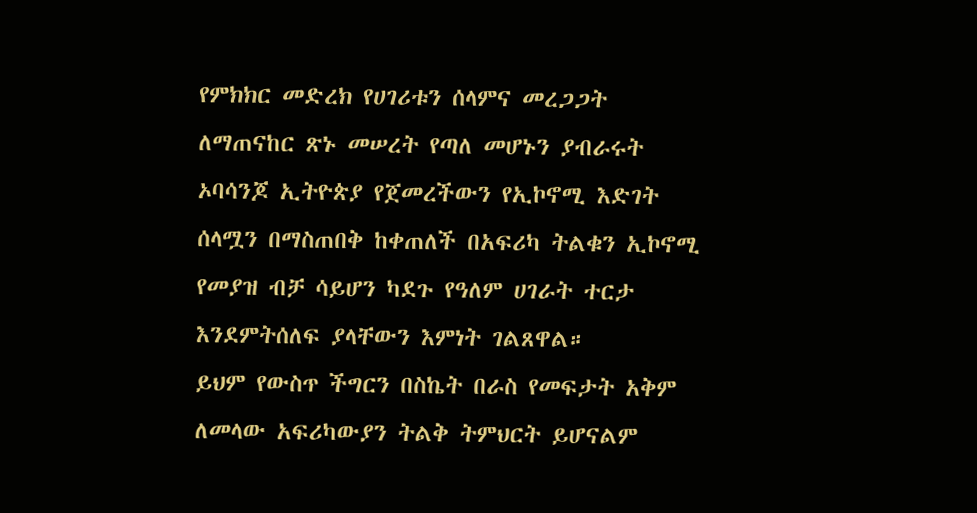የምክክር መድረክ የሀገሪቱን ሰላምና መረጋጋት ለማጠናከር ጽኑ መሠረት የጣለ መሆኑን ያብራሩት ኦባሳንጆ ኢትዮጵያ የጀመረችውን የኢኮኖሚ እድገት ሰላሟን በማስጠበቅ ከቀጠለች በአፍሪካ ትልቁን ኢኮኖሚ የመያዝ ብቻ ሳይሆን ካደጉ የዓለም ሀገራት ተርታ እንደምትሰለፍ ያላቸውን እምነት ገልጸዋል።
ይህም የውስጥ ችግርን በስኬት በራስ የመፍታት አቅም ለመላው አፍሪካውያን ትልቅ ትምህርት ይሆናልም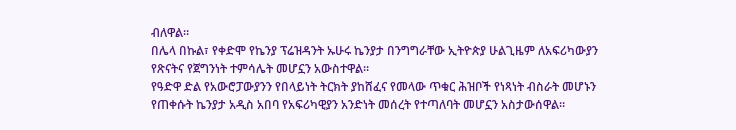ብለዋል።
በሌላ በኩል፣ የቀድሞ የኬንያ ፕሬዝዳንት ኡሁሩ ኬንያታ በንግግራቸው ኢትዮጵያ ሁልጊዜም ለአፍሪካውያን የጽናትና የጀግንነት ተምሳሌት መሆኗን አውስተዋል።
የዓድዋ ድል የአውሮፓውያንን የበላይነት ትርክት ያከሸፈና የመላው ጥቁር ሕዝቦች የነጻነት ብስራት መሆኑን የጠቀሱት ኬንያታ አዲስ አበባ የአፍሪካዊያን አንድነት መሰረት የተጣለባት መሆኗን አስታውሰዋል።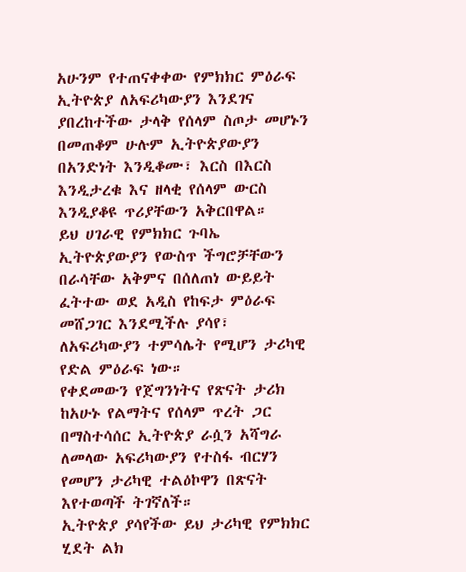አሁንም የተጠናቀቀው የምክክር ምዕራፍ ኢትዮጵያ ለአፍሪካውያን እንደገና ያበረከተችው ታላቅ የሰላም ስጦታ መሆኑን በመጠቆም ሁሉም ኢትዮጵያውያን በአንድነት እንዲቆሙ፣ እርስ በእርስ እንዲታረቁ እና ዘላቂ የሰላም ውርስ እንዲያቆዩ ጥሪያቸውን አቅርበዋል።
ይህ ሀገራዊ የምክክር ጉባኤ ኢትዮጵያውያን የውስጥ ችግሮቻቸውን በራሳቸው አቅምና በሰለጠነ ውይይት ፈትተው ወደ አዲስ የከፍታ ምዕራፍ መሸጋገር እንደሚችሉ ያሳየ፣ ለአፍሪካውያን ተምሳሌት የሚሆን ታሪካዊ የድል ምዕራፍ ነው።
የቀደመውን የጀግንነትና የጽናት ታሪክ ከአሁኑ የልማትና የሰላም ጥረት ጋር በማስተሳሰር ኢትዮጵያ ራሷን አሻግራ ለመላው አፍሪካውያን የተስፋ ብርሃን የመሆን ታሪካዊ ተልዕኮዋን በጽናት እየተወጣች ትገኛለች።
ኢትዮጵያ ያሳየችው ይህ ታሪካዊ የምክክር ሂደት ልክ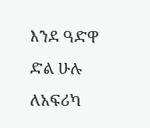እንደ ዓድዋ ድል ሁሉ ለአፍሪካ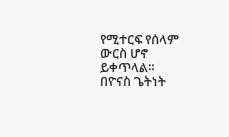የሚተርፍ የሰላም ውርስ ሆኖ ይቀጥላል።
በዮናስ ጌትነት